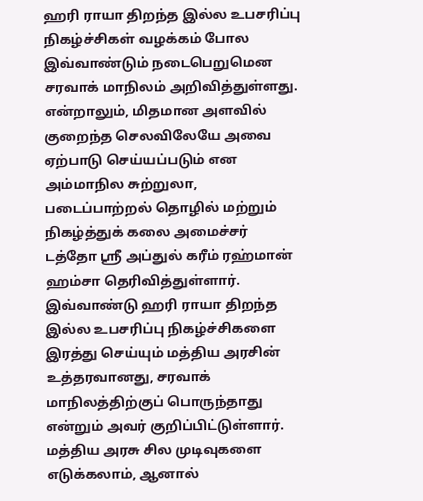ஹரி ராயா திறந்த இல்ல உபசரிப்பு நிகழ்ச்சிகள் வழக்கம் போல இவ்வாண்டும் நடைபெறுமென சரவாக் மாநிலம் அறிவித்துள்ளது.
என்றாலும், மிதமான அளவில் குறைந்த செலவிலேயே அவை ஏற்பாடு செய்யப்படும் என அம்மாநில சுற்றுலா, படைப்பாற்றல் தொழில் மற்றும் நிகழ்த்துக் கலை அமைச்சர் டத்தோ ஸ்ரீ அப்துல் கரீம் ரஹ்மான் ஹம்சா தெரிவித்துள்ளார்.
இவ்வாண்டு ஹரி ராயா திறந்த இல்ல உபசரிப்பு நிகழ்ச்சிகளை இரத்து செய்யும் மத்திய அரசின் உத்தரவானது, சரவாக் மாநிலத்திற்குப் பொருந்தாது என்றும் அவர் குறிப்பிட்டுள்ளார்.
மத்திய அரசு சில முடிவுகளை எடுக்கலாம், ஆனால்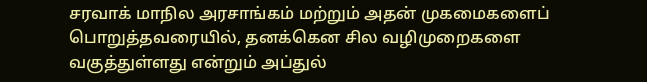சரவாக் மாநில அரசாங்கம் மற்றும் அதன் முகமைகளைப் பொறுத்தவரையில், தனக்கென சில வழிமுறைகளை வகுத்துள்ளது என்றும் அப்துல்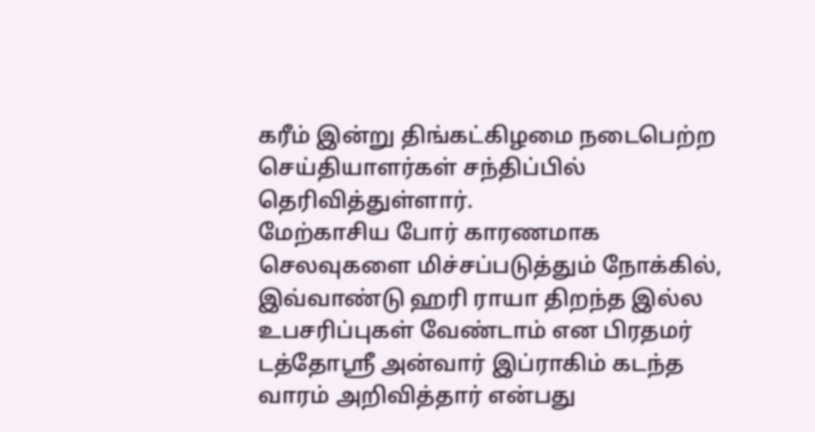கரீம் இன்று திங்கட்கிழமை நடைபெற்ற செய்தியாளர்கள் சந்திப்பில் தெரிவித்துள்ளார்.
மேற்காசிய போர் காரணமாக செலவுகளை மிச்சப்படுத்தும் நோக்கில், இவ்வாண்டு ஹரி ராயா திறந்த இல்ல உபசரிப்புகள் வேண்டாம் என பிரதமர் டத்தோஸ்ரீ அன்வார் இப்ராகிம் கடந்த வாரம் அறிவித்தார் என்பது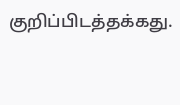குறிப்பிடத்தக்கது.